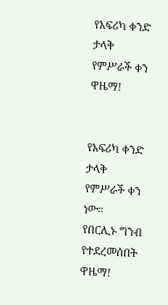የአፍሪካ ቀንድ ታላቅ የምሥራች ቀን ዋዜማ!


የአፍሪካ ቀንድ ታላቅ የምሥራች ቀን ነው።
የበርሊኑ ግንብ የተደረመሰበት ዋዜማ!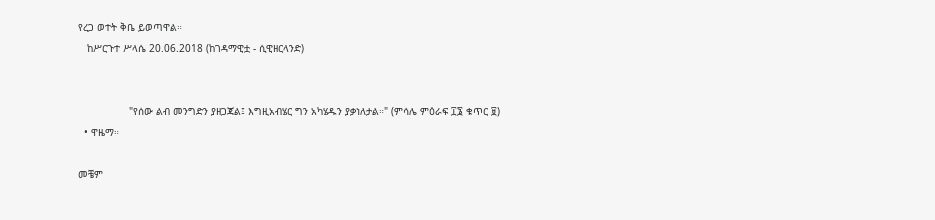የረጋ ወተት ቅቤ ይወጣዋል።
   ከሥርጉተ ሥላሴ 20.06.2018 (ከገዳማዊቷ - ሲዊዘርላንድ)


                 "የሰው ልብ መንግድን ያዘጋጃል፤ እግዚአብሄር ግን አካሄዱን ያቃነለታል።" (ምሳሌ ምዕራፍ ፲፮ ቁጥር ፱)
  • ዋዜማ።

መቼም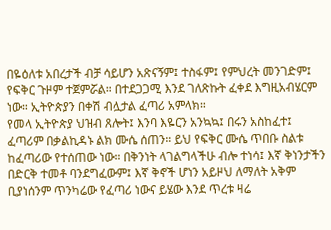በዬዕለቱ አበረታች ብቻ ሳይሆን አጽናኝም፤ ተስፋም፤ የምህረት መንገድም፤ የፍቅር ጉዞም ተጀምሯል። በተደጋጋሚ እንደ ገለጽኩት ፈቀደ እግዚአብሄርም ነው። ኢትዮጵያን በቀሽ ብሏታል ፈጣሪ አምላክ።
የመላ ኢትዮጵያ ህዝብ ጸሎት፤ እንባ እዬርን አንኳኳ፤ በሩን አስከፈተ፤ ፈጣሪም በቃልኪዳኑ ልክ ሙሴ ሰጠን። ይህ የፍቅር ሙሴ ጥበቡ ስልቱ ከፈጣሪው የተሰጠው ነው። በቅንነት ላገልግላችሁ ብሎ ተነሳ፤ እኛ ቅነንታችን በድርቅ ተመቶ ባንደግፈውም፤ እኛ ቅኖች ሆነን አይዞህ ለማለት አቅም ቢያነሰንም ጥንካሬው የፈጣሪ ነውና ይሄው እንደ ጥረቱ ዛሬ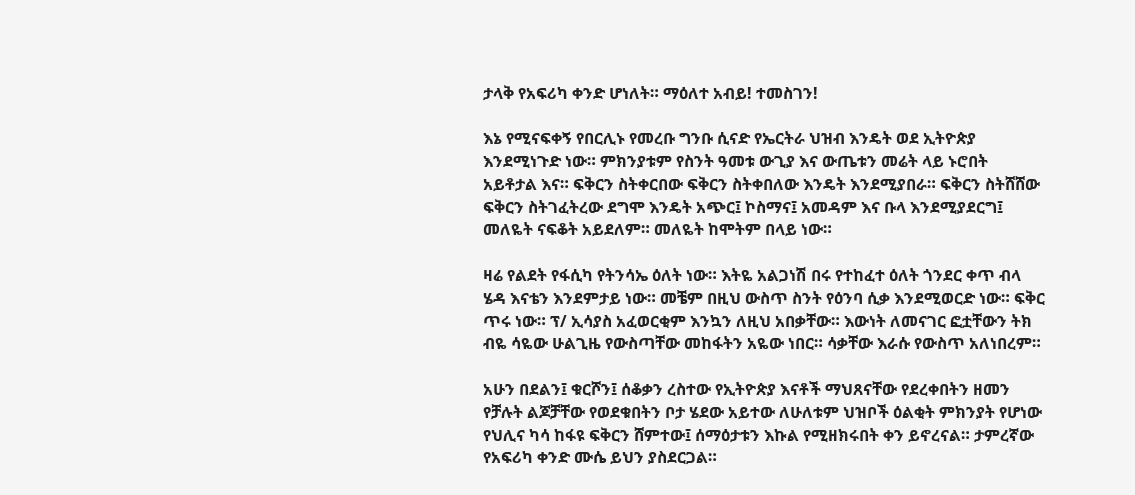ታላቅ የአፍሪካ ቀንድ ሆነለት። ማዕለተ አብይ! ተመስገን!

እኔ የሚናፍቀኝ የበርሊኑ የመረቡ ግንቡ ሲናድ የኤርትራ ህዝብ እንዴት ወደ ኢትዮጵያ እንደሚነጉድ ነው። ምክንያቱም የስንት ዓመቱ ውጊያ እና ውጤቱን መሬት ላይ ኑሮበት አይቶታል እና። ፍቅርን ስትቀርበው ፍቅርን ስትቀበለው እንዴት እንደሚያበራ። ፍቅርን ስትሸሸው ፍቅርን ስትገፈትረው ደግሞ እንዴት አጭር፤ ኮስማና፤ አመዳም እና ቡላ እንደሚያደርግ፤ መለዬት ናፍቆት አይደለም። መለዬት ከሞትም በላይ ነው።

ዛሬ የልደት የፋሲካ የትንሳኤ ዕለት ነው። እትዬ አልጋነሽ በሩ የተከፈተ ዕለት ጎንደር ቀጥ ብላ ሄዳ እናቴን እንደምታይ ነው። መቼም በዚህ ውስጥ ስንት የዕንባ ሲቃ እንደሚወርድ ነው። ፍቅር ጥሩ ነው። ፕ/ ኢሳያስ አፈወርቂም እንኳን ለዚህ አበቃቸው። እውነት ለመናገር ፎቷቸውን ትክ ብዬ ሳዬው ሁልጊዜ የውስጣቸው መከፋትን አዬው ነበር። ሳቃቸው እራሱ የውስጥ አለነበረም።

አሁን በደልን፤ ቁርሾን፤ ሰቆቃን ረስተው የኢትዮጵያ እናቶች ማህጸናቸው የደረቀበትን ዘመን የቻሉት ልጆቻቸው የወደቁበትን ቦታ ሄደው አይተው ለሁለቱም ህዝቦች ዕልቂት ምክንያት የሆነው የህሊና ካሳ ከፋዩ ፍቅርን ሸምተው፤ ሰማዕታቱን እኩል የሚዘክሩበት ቀን ይኖረናል። ታምረኛው የአፍሪካ ቀንድ ሙሴ ይህን ያስደርጋል።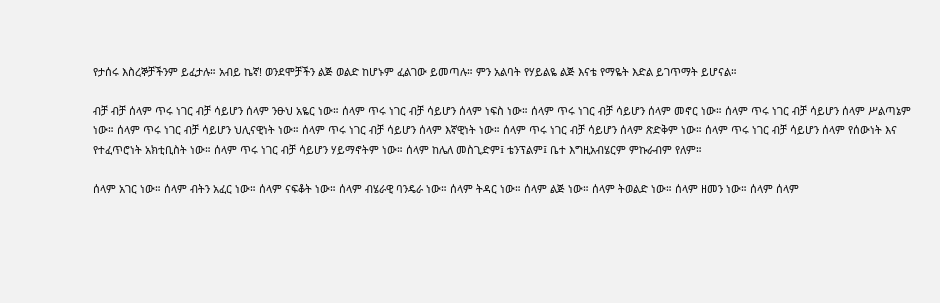የታሰሩ እስረኞቻችንም ይፈታሉ። አብይ ኬኛ! ወንደሞቻችን ልጅ ወልድ ከሆኑም ፈልገው ይመጣሉ። ምን አልባት የሃይልዬ ልጅ እናቴ የማዬት እድል ይገጥማት ይሆናል።

ብቻ ብቻ ሰላም ጥሩ ነገር ብቻ ሳይሆን ሰላም ንፁህ አዬር ነው። ሰላም ጥሩ ነገር ብቻ ሳይሆን ሰላም ነፍስ ነው። ሰላም ጥሩ ነገር ብቻ ሳይሆን ሰላም መኖር ነው። ሰላም ጥሩ ነገር ብቻ ሳይሆን ሰላም ሥልጣኔም ነው። ሰላም ጥሩ ነገር ብቻ ሳይሆን ህሊናዊነት ነው። ሰላም ጥሩ ነገር ብቻ ሳይሆን ሰላም እኛዊነት ነው። ሰላም ጥሩ ነገር ብቻ ሳይሆን ሰላም ጽድቅም ነው። ሰላም ጥሩ ነገር ብቻ ሳይሆን ሰላም የሰውነት እና የተፈጥሮነት አክቲቢስት ነው። ሰላም ጥሩ ነገር ብቻ ሳይሆን ሃይማኖትም ነው። ሰላም ከሌለ መስጊድም፤ ቴንፕልም፤ ቤተ እግዚአብሄርም ምኩራብም የለም።

ሰላም አገር ነው። ሰላም ብትን አፈር ነው። ሰላም ናፍቆት ነው። ሰላም ብሄራዊ ባንዴራ ነው። ሰላም ትዳር ነው። ሰላም ልጅ ነው። ሰላም ትወልድ ነው። ሰላም ዘመን ነው። ሰላም ሰላም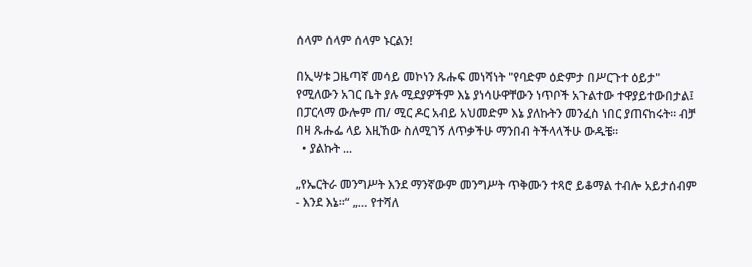ሰላም ሰላም ሰላም ኑርልን!

በኢሣቱ ጋዜጣኛ መሳይ መኮነን ጹሑፍ መነሻነት "የባድም ዕድምታ በሥርጉተ ዕይታ" የሚለውን አገር ቤት ያሉ ሚደያዎችም እኔ ያነሳሁዋቸውን ነጥቦች አጉልተው ተዋያይተውበታል፤ በፓርላማ ውሎም ጠ/ ሚር ዶር አብይ አህመድም እኔ ያለኩትን መንፈስ ነበር ያጠናከሩት። ብቻ በዛ ጹሑፌ ላይ እዚኸው ስለሚገኝ ለጥቃችሁ ማንበብ ትችላላችሁ ውዱቼ።
  • ያልኩት ...

„የኤርትራ መንግሥት እንደ ማንኛውም መንግሥት ጥቅሙን ተጻሮ ይቆማል ተብሎ አይታሰብም - እንደ እኔ።“ „… የተሻለ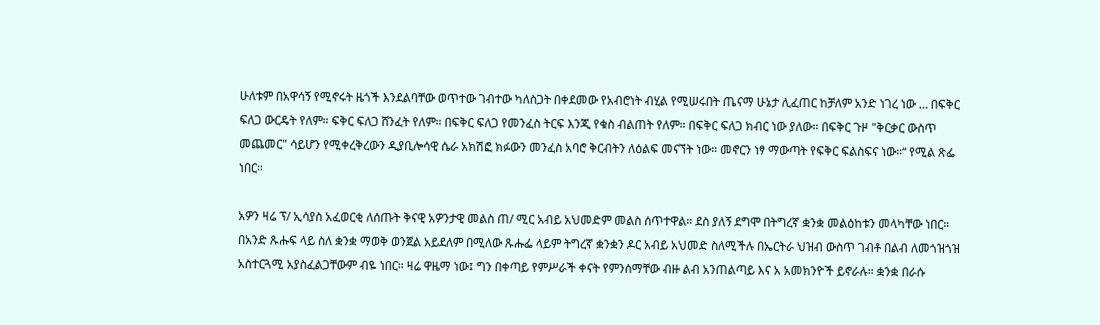ሁለቱም በአዋሳኝ የሚኖሩት ዜጎች እንደልባቸው ወጥተው ገብተው ካለስጋት በቀደመው የአብሮነት ብሂል የሚሠሩበት ጤናማ ሁኔታ ሊፈጠር ከቻለም አንድ ነገረ ነው … በፍቅር ፍለጋ ውርዴት የለም። ፍቅር ፍለጋ ሸንፈት የለም። በፍቅር ፍለጋ የመንፈስ ትርፍ እንጂ የቁስ ብልጠት የለም። በፍቅር ፍለጋ ክብር ነው ያለው። በፍቅር ጉዞ "ቅርቃር ውስጥ መጨመር" ሳይሆን የሚቀረቅረውን ዲያቢሎሳዊ ሴራ አክሽፎ ክፉውን መንፈስ አባሮ ቅርብትን ለዕልፍ መናኘት ነው። መኖርን ነፃ ማውጣት የፍቅር ፍልስፍና ነው።“ የሚል ጽፌ ነበር።

አዎን ዛሬ ፕ/ ኢሳያስ አፈወርቂ ለሰጡት ቅናዊ አዎንታዊ መልስ ጠ/ ሚር አብይ አህመድም መልስ ሰጥተዋል። ደስ ያለኝ ደግሞ በትግረኛ ቋንቋ መልዕከቱን መላካቸው ነበር። በአንድ ጹሑፍ ላይ ስለ ቋንቋ ማወቅ ወንጀል አይደለም በሚለው ጹሑፌ ላይም ትግረኛ ቋንቋን ዶር አብይ አህመድ ስለሚችሉ በኤርትራ ህዝብ ውስጥ ገብቶ በልብ ለመጎዝጎዝ አስተርጓሚ አያስፈልጋቸውም ብዬ ነበር። ዛሬ ዋዜማ ነው፤ ግን በቀጣይ የምሥራች ቀናት የምንሰማቸው ብዙ ልብ አንጠልጣይ እና አ አመክንዮች ይኖራሉ። ቋንቋ በራሱ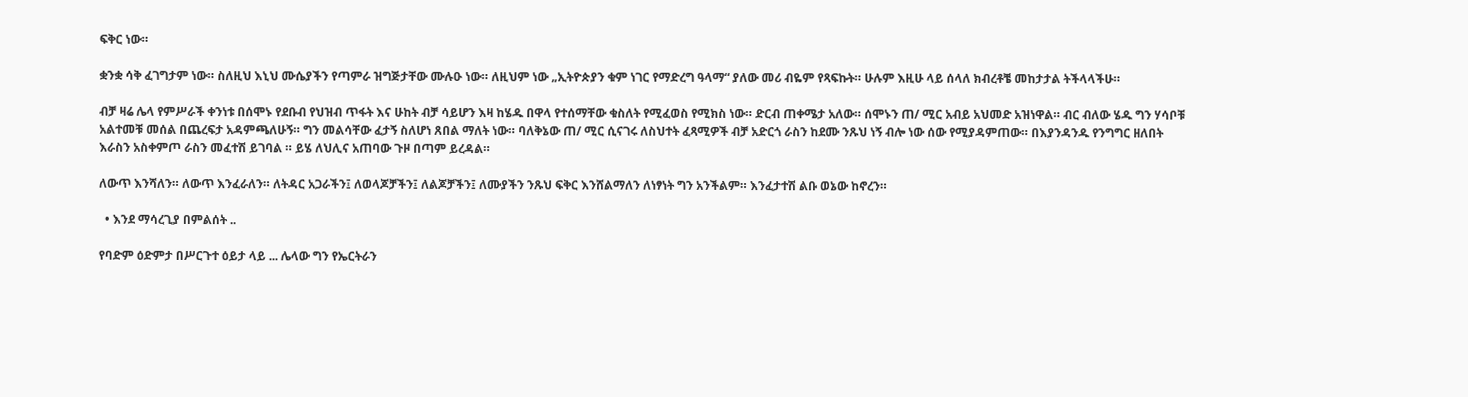ፍቅር ነው።

ቋንቋ ሳቅ ፈገግታም ነው። ስለዚህ እኒህ ሙሴያችን የጣምራ ዝግጅታቸው ሙሉዑ ነው። ለዚህም ነው „ኢትዮጵያን ቁም ነገር የማድረግ ዓላማ“ ያለው መሪ ብዬም የጻፍኩት። ሁሉም እዚሁ ላይ ሰላለ ክብረቶቼ መከታታል ትችላላችሁ።

ብቻ ዛሬ ሌላ የምሥራች ቀንነቱ በሰሞኑ የደቡብ የህዝብ ጥፋት እና ሁከት ብቻ ሳይሆን እዛ ከሄዱ በዋላ የተሰማቸው ቁስለት የሚፈወስ የሚክስ ነው። ድርብ ጠቀሜታ አለው። ሰሞኑን ጠ/ ሚር አብይ አህመድ አዝነዋል። ብር ብለው ሄዱ ግን ሃሳቦቹ አልተመቹ መሰል በጨረፍታ አዳምጫለሁኝ። ግን መልሳቸው ፈታኝ ስለሆነ ጸበል ማለት ነው። ባለቅኔው ጠ/ ሚር ሲናገሩ ለስህተት ፈጻሚዎች ብቻ አድርጎ ራስን ከደሙ ንጹህ ነኝ ብሎ ነው ሰው የሚያዳምጠው። በእያንዳንዱ የንግግር ዘለበት እራስን አስቀምጦ ራስን መፈተሽ ይገባል ። ይሄ ለህሊና አጠባው ጉዞ በጣም ይረዳል።

ለውጥ እንሻለን። ለውጥ እንፈራለን። ለትዳር አጋራችን፤ ለወላጆቻችን፤ ለልጆቻችን፤ ለሙያችን ንጹህ ፍቅር እንሸልማለን ለነፃነት ግን አንችልም። እንፈታተሽ ልቡ ወኔው ከኖረን።

  • እንደ ማሳረጊያ በምልሰት ..

የባድም ዕድምታ በሥርጉተ ዕይታ ላይ ... ሌላው ግን የኤርትራን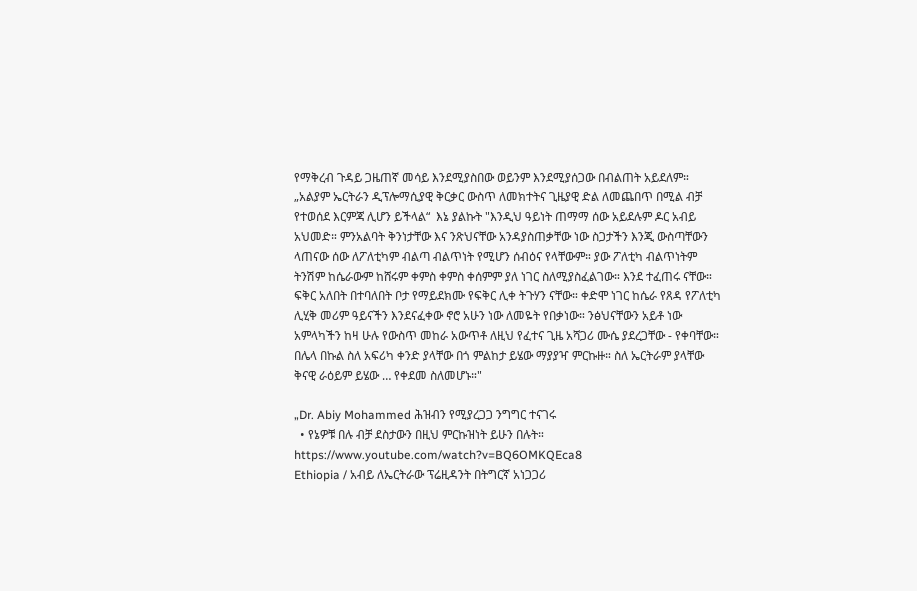የማቅረብ ጉዳይ ጋዜጠኛ መሳይ እንደሚያስበው ወይንም እንደሚያሰጋው በብልጠት አይደለም። „አልያም ኤርትራን ዲፕሎማሲያዊ ቅርቃር ውስጥ ለመክተትና ጊዜያዊ ድል ለመጨበጥ በሚል ብቻ የተወሰደ እርምጃ ሊሆን ይችላል“  እኔ ያልኩት "እንዲህ ዓይነት ጠማማ ሰው አይደሉም ዶር አብይ አህመድ። ምንአልባት ቅንነታቸው እና ንጽህናቸው አንዳያስጠቃቸው ነው ስጋታችን እንጂ ውስጣቸውን ላጠናው ሰው ለፖለቲካም ብልጣ ብልጥነት የሚሆን ሰብዕና የላቸውም። ያው ፖለቲካ ብልጥነትም ትንሽም ከሴራውም ከሸሩም ቀምስ ቀምስ ቀሰምም ያለ ነገር ስለሚያስፈልገው። እንደ ተፈጠሩ ናቸው። ፍቅር አለበት በተባለበት ቦታ የማይደክሙ የፍቅር ሊቀ ትጉሃን ናቸው። ቀድሞ ነገር ከሴራ የጸዳ የፖለቲካ ሊሂቅ መሪም ዓይናችን እንደናፈቀው ኖሮ አሁን ነው ለመዬት የበቃነው። ንፅህናቸውን አይቶ ነው አምላካችን ከዛ ሁሉ የውስጥ መከራ አውጥቶ ለዚህ የፈተና ጊዜ አሻጋሪ ሙሴ ያደረጋቸው - የቀባቸው። በሌላ በኩል ስለ አፍሪካ ቀንድ ያላቸው በጎ ምልከታ ይሄው ማያያዣ ምርኩዙ። ስለ ኤርትራም ያላቸው ቅናዊ ራዕይም ይሄው … የቀደመ ስለመሆኑ።"

„Dr. Abiy Mohammed ሕዝብን የሚያረጋጋ ንግግር ተናገሩ
  • የኔዎቹ በሉ ብቻ ደስታውን በዚህ ምርኩዝነት ይሁን በሉት።
https://www.youtube.com/watch?v=BQ6OMKQEca8
Ethiopia / አብይ ለኤርትራው ፕሬዚዳንት በትግርኛ አነጋጋሪ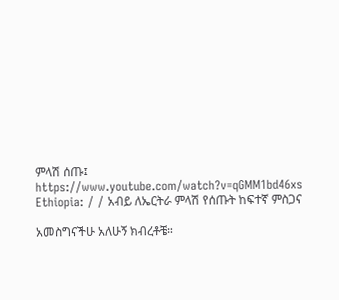ምላሽ ሰጡ፤
https://www.youtube.com/watch?v=qGMM1bd46xs
Ethiopia: / / አብይ ለኤርትራ ምላሽ የሰጡት ከፍተኛ ምስጋና

አመስግናችሁ አለሁኝ ክብረቶቼ።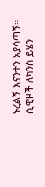ኑረልኝ እናንተን አያሳጣኝ። ሲዊዞች ለካንስ ይሄን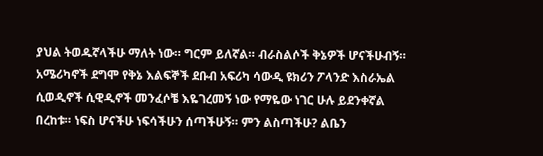ያህል ትወዱኛላችሁ ማለት ነው። ግርም ይለኛል። ብራስልሶች ቅኔዎች ሆናችሁብኝ። አሜሪካኖች ደግሞ የቅኔ እልፍኞች ደቡብ አፍሪካ ሳውዲ ዩክሪን ፖላንድ እስራኤል ሲወዲኖች ሲዊዲኖች መንፈሶቼ እዬገረመኝ ነው የማዬው ነገር ሁሉ ይደንቀኛል በረከቱ። ነፍስ ሆናችሁ ነፍሳችሁን ሰጣችሁኝ። ምን ልስጣችሁ? ልቤን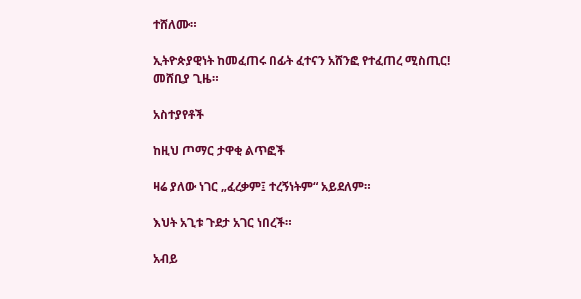ተሸለሙ።

ኢትዮጵያዊነት ከመፈጠሩ በፊት ፈተናን አሸንፎ የተፈጠረ ሚስጢር!
መሸቢያ ጊዜ።

አስተያየቶች

ከዚህ ጦማር ታዋቂ ልጥፎች

ዛሬ ያለው ነገር „ፈረቃም፤ ተረኝነትም“ አይደለም።

እህት አጊቱ ጉደታ አገር ነበረች።

አብይ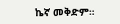ኬኛ መቅድም።